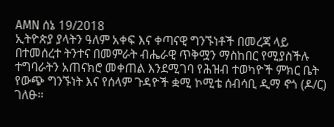AMN ሰኔ 19/2018
ኢትዮጵያ ያላትን ዓለም አቀፍ እና ቀጣናዊ ግንኙነቶች በመረጃ ላይ በተመሰረተ ትንተና በመምራት ብሔራዊ ጥቅሟን ማስከበር የሚያስችሉ ተግባራትን አጠናክሮ መቀጠል እንደሚገባ የሕዝብ ተወካዮች ምክር ቤት የውጭ ግንኙነት እና የሰላም ጉዳዮች ቋሚ ኮሚቴ ሰብሳቢ ዲማ ኖጎ (ዶ/ር) ገለፁ።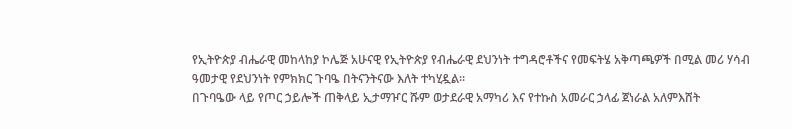የኢትዮጵያ ብሔራዊ መከላከያ ኮሌጅ አሁናዊ የኢትዮጵያ የብሔራዊ ደህንነት ተግዳሮቶችና የመፍትሄ አቅጣጫዎች በሚል መሪ ሃሳብ ዓመታዊ የደህንነት የምክክር ጉባዔ በትናንትናው እለት ተካሂዷል።
በጉባዔው ላይ የጦር ኃይሎች ጠቅላይ ኢታማዦር ሹም ወታደራዊ አማካሪ እና የተኩስ አመራር ኃላፊ ጀነራል አለምእሸት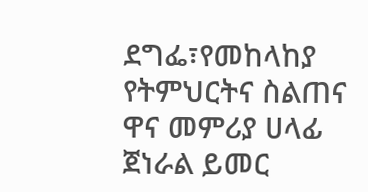ደግፌ፣የመከላከያ የትምህርትና ስልጠና ዋና መምሪያ ሀላፊ ጀነራል ይመር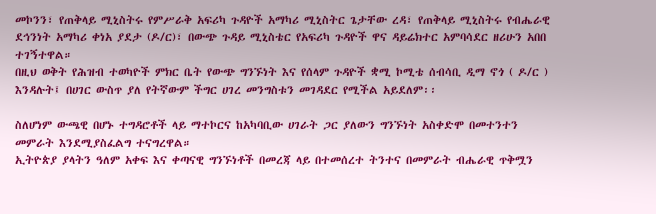መኮንን፣ የጠቅላይ ሚኒስትሩ የምሥራቅ አፍሪካ ጉዳዮች አማካሪ ሚኒስትር ጌታቸው ረዳ፣ የጠቅላይ ሚኒስትሩ የብሔራዊ ደኅንነት አማካሪ ቀነአ ያደታ (ዶ/ር)፣ በውጭ ጉዳይ ሚኒስቴር የአፍሪካ ጉዳዮች ዋና ዳይሬክተር አምባሳደር ዘሪሁን አበበ ተገኝተዋል።
በዚህ ወቅት የሕዝብ ተወካዮች ምክር ቤት የውጭ ግንኙነት እና የሰላም ጉዳዮች ቋሚ ኮሚቴ ሰብሳቢ ዲማ ኖጎ ( ዶ/ር ) እንዳሉት፤ በሀገር ውስጥ ያለ የትኛውም ችግር ሀገረ መንግስቱን መገዳደር የሚችል አይደለም፡፡

ስለሆነም ውጫዊ በሆኑ ተግዳሮቶች ላይ ማተኮርና ከአካባቢው ሀገራት ጋር ያለውን ግንኙነት አስቀድሞ በመተንተን መምራት እንደሚያስፈልግ ተናግረዋል።
ኢትዮጵያ ያላትን ዓለም አቀፍ እና ቀጣናዊ ግንኙነቶች በመረጃ ላይ በተመሰረተ ትንተና በመምራት ብሔራዊ ጥቅሟን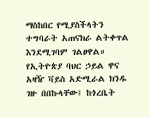ማስከበር የሚያስችላትን ተግባራት አጠናክራ ልትቀጥል እንደሚገባም ገልፀዋል።
የኢትዮጵያ ባህር ኃይል ዋና አዛዥ ቫይስ አድሚራል ክንዱ ገዙ በበኩላቸው፤ ከጎረቤት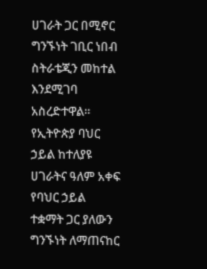ሀገራት ጋር በሚኖር ግንኙነት ገቢር ነበብ ስትራቴጂን መከተል እንደሚገባ አስረድተዋል።
የኢትዮጵያ ባህር ኃይል ከተለያዩ ሀገራትና ዓለም አቀፍ የባህር ኃይል ተቋማት ጋር ያለውን ግንኙነት ለማጠናከር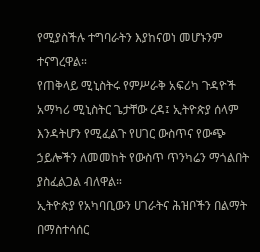የሚያስችሉ ተግባራትን እያከናወነ መሆኑንም ተናግረዋል።
የጠቅላይ ሚኒስትሩ የምሥራቅ አፍሪካ ጉዳዮች አማካሪ ሚኒስትር ጌታቸው ረዳ፤ ኢትዮጵያ ሰላም እንዳትሆን የሚፈልጉ የሀገር ውስጥና የውጭ ኃይሎችን ለመመከት የውስጥ ጥንካሬን ማጎልበት ያስፈልጋል ብለዋል።
ኢትዮጵያ የአካባቢውን ሀገራትና ሕዝቦችን በልማት በማስተሳሰር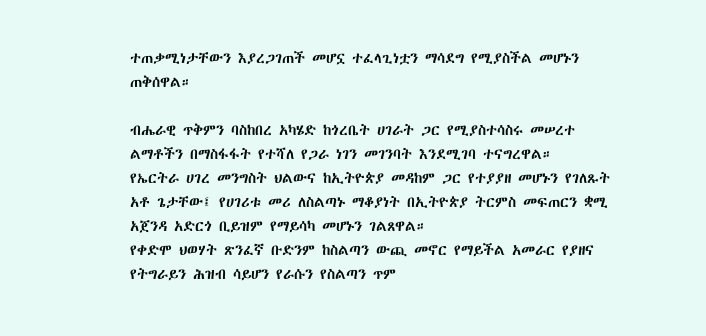ተጠቃሚነታቸውን እያረጋገጠች መሆኗ ተፈላጊነቷን ማሳደግ የሚያስችል መሆኑን ጠቅሰዋል።

ብሔራዊ ጥቅምን ባስከበረ አካሄድ ከጎረቤት ሀገራት ጋር የሚያስተሳስሩ መሠረተ ልማቶችን በማስፋፋት የተሻለ የጋራ ነገን መገንባት እንደሚገባ ተናግረዋል።
የኤርትራ ሀገረ መንግስት ህልውና ከኢትዮጵያ መዳከም ጋር የተያያዘ መሆኑን የገለጹት አቶ ጌታቸው፤ የሀገሪቱ መሪ ለስልጣኑ ማቆያነት በኢትዮጵያ ትርምስ መፍጠርን ቋሚ አጀንዳ አድርጎ ቢይዝም የማይሳካ መሆኑን ገልጸዋል።
የቀድሞ ህወሃት ጽንፈኛ ቡድንም ከስልጣን ውጪ መኖር የማይችል አመራር የያዘና የትግራይን ሕዝብ ሳይሆን የራሱን የስልጣን ጥም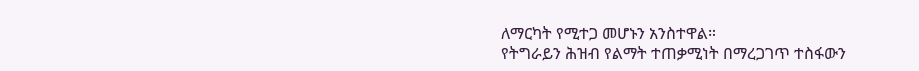ለማርካት የሚተጋ መሆኑን አንስተዋል።
የትግራይን ሕዝብ የልማት ተጠቃሚነት በማረጋገጥ ተስፋውን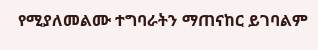የሚያለመልሙ ተግባራትን ማጠናከር ይገባልም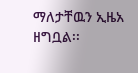ማለታቸዉን ኢዜአ ዘግቧል፡፡